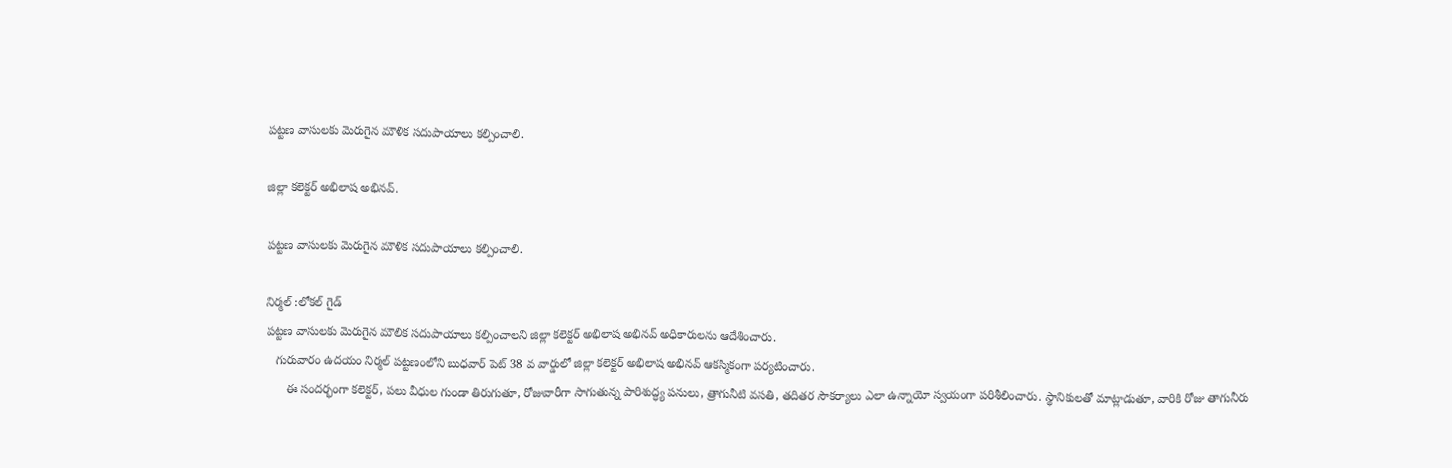పట్టణ వాసులకు మెరుగైన మౌళిక సదుపాయాలు కల్పించాలి.

జిల్లా కలెక్టర్ అభిలాష అభినవ్.

పట్టణ వాసులకు మెరుగైన మౌళిక సదుపాయాలు కల్పించాలి.

నిర్మల్ :లోకల్ గైడ్
పట్టణ వాసులకు మెరుగైన మౌలిక సదుపాయాలు కల్పించాలని జిల్లా కలెక్టర్ అభిలాష అభినవ్ అధికారులను ఆదేశించారు.
   గురువారం ఉదయం నిర్మల్ పట్టణంలోని బుధవార్ పెట్ 38 వ వార్డులో జిల్లా కలెక్టర్ అభిలాష అభినవ్ ఆకస్మికంగా పర్యటించారు.
      ఈ సందర్భంగా కలెక్టర్, పలు వీధుల గుండా తిరుగుతూ, రోజువారీగా సాగుతున్న పారిశుద్ధ్య పనులు, త్రాగునీటి వసతి, తదితర సౌకర్యాలు ఎలా ఉన్నాయో స్వయంగా పరిశీలించారు. స్థానికులతో మాట్లాడుతూ, వారికి రోజు తాగునీరు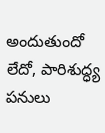అందుతుందో లేదో, పారిశుద్ధ్య పనులు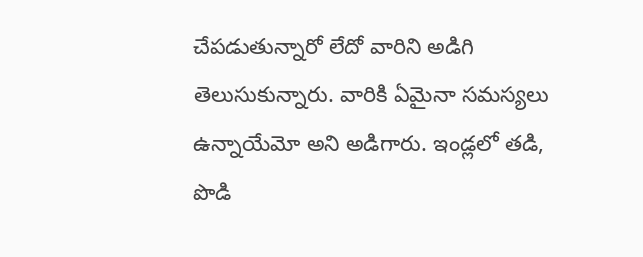చేపడుతున్నారో లేదో వారిని అడిగి తెలుసుకున్నారు. వారికి ఏమైనా సమస్యలు ఉన్నాయేమో అని అడిగారు. ఇండ్లలో తడి, పొడి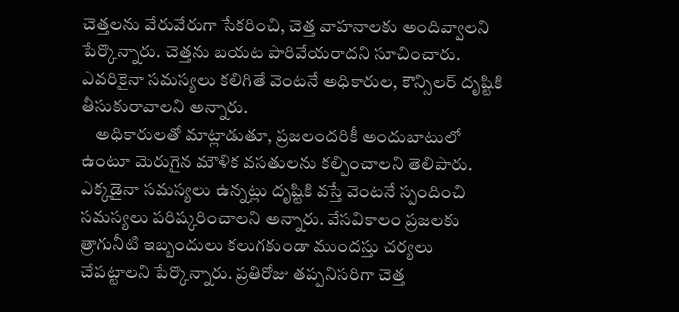చెత్తలను వేరువేరుగా సేకరించి, చెత్త వాహనాలకు అందివ్వాలని పేర్కొన్నారు. చెత్తను బయట పారివేయరాదని సూచించారు. ఎవరికైనా సమస్యలు కలిగితే వెంటనే అధికారుల, కౌన్సిలర్ దృష్టికి తీసుకురావాలని అన్నారు.
    అధికారులతో మాట్లాడుతూ, ప్రజలందరికీ అందుబాటులో ఉంటూ మెరుగైన మౌళిక వసతులను కల్పించాలని తెలిపారు. ఎక్కడైనా సమస్యలు ఉన్నట్లు దృష్టికి వస్తే వెంటనే స్పందించి సమస్యలు పరిష్కరించాలని అన్నారు. వేసవికాలం ప్రజలకు త్రాగునీటి ఇబ్బందులు కలుగకుండా ముందస్తు చర్యలు చేపట్టాలని పేర్కొన్నారు. ప్రతిరోజు తప్పనిసరిగా చెత్త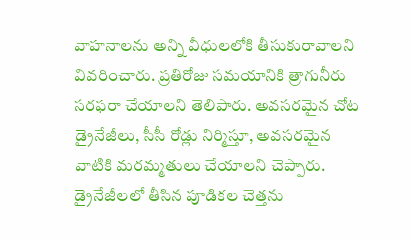వాహనాలను అన్ని వీధులలోకి తీసుకురావాలని వివరించారు. ప్రతిరోజు సమయానికి త్రాగునీరు సరఫరా చేయాలని తెలిపారు. అవసరమైన చోట డ్రైనేజీలు, సీసీ రోడ్లు నిర్మిస్తూ, అవసరమైన వాటికి మరమ్మతులు చేయాలని చెప్పారు. డ్రైనేజీలలో తీసిన పూడికల చెత్తను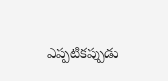ఎప్పటికప్పుడు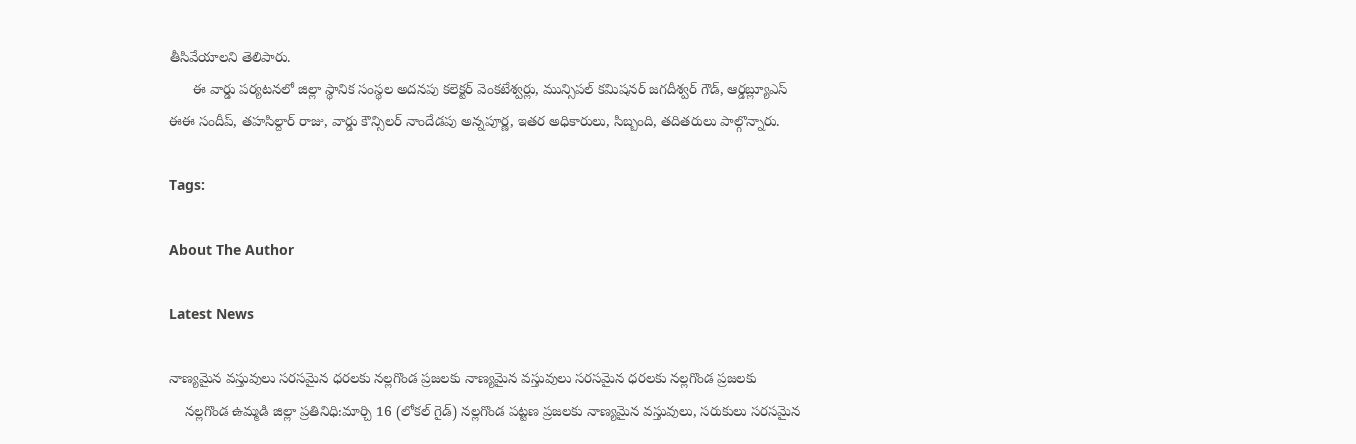తీసివేయాలని తెలిపారు.
      ఈ వార్డు పర్యటనలో జిల్లా స్థానిక సంస్థల అదనపు కలెక్టర్ వెంకటేశ్వర్లు, మున్సిపల్ కమిషనర్ జగదీశ్వర్ గౌడ్, ఆర్డబ్ల్యూఎస్ ఈఈ సందీప్, తహసిల్దార్ రాజు, వార్డు కౌన్సిలర్ నాందేడపు అన్నపూర్ణ, ఇతర అధికారులు, సిబ్బంది, తదితరులు పాల్గొన్నారు.

Tags:

About The Author

Latest News

నాణ్యమైన వస్తువులు సరసమైన ధరలకు నల్లగొండ ప్రజలకు నాణ్యమైన వస్తువులు సరసమైన ధరలకు నల్లగొండ ప్రజలకు
    నల్లగొండ ఉమ్మడి జిల్లా ప్రతినిధి:మార్చి 16 (లోకల్ గైడ్) నల్లగొండ పట్టణ ప్రజలకు నాణ్యమైన వస్తువులు, సరుకులు సరసమైన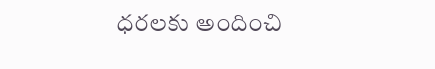ధరలకు అందించి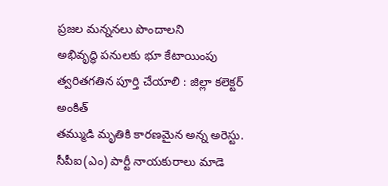ప్రజల మన్ననలు పొందాలని
అభివృద్ధి పనులకు భూ కేటాయింపు త్వరితగతిన పూర్తి చేయాలి : జిల్లా కలెక్టర్ అంకిత్
తమ్ముడి మృతికి కారణమైన అన్న అరెస్టు.
సీపీఐ(ఎం) పార్టీ నాయకురాలు మాడె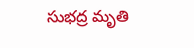సుభద్ర మృతి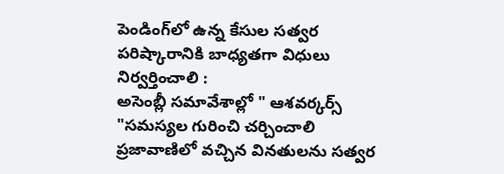పెండింగ్‌లో ఉన్న కేసుల సత్వర పరిష్కారానికి బాధ్యతగా విధులు నిర్వర్తించాలి :
అసెంబ్లీ సమావేశాల్లో " ఆశవర్కర్స్ "సమస్యల గురించి చర్చించాలి
ప్రజావాణిలో వచ్చిన వినతులను సత్వర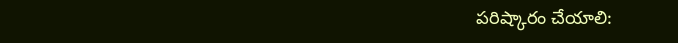పరిష్కారం చేయాలి: